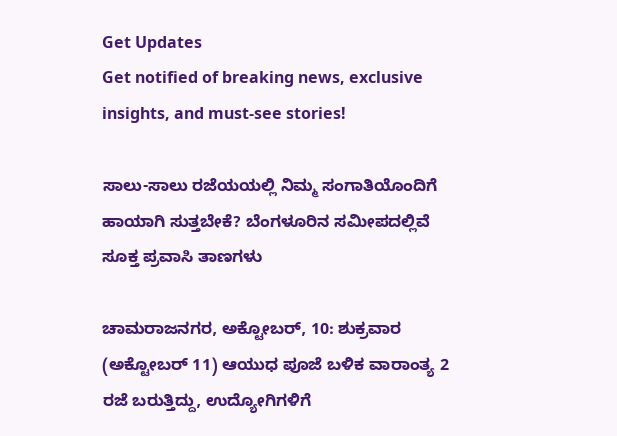Get Updates
Get notified of breaking news, exclusive insights, and must-see stories!

ಸಾಲು-ಸಾಲು ರಜೆಯಯಲ್ಲಿ ನಿಮ್ಮ ಸಂಗಾತಿಯೊಂದಿಗೆ ಹಾಯಾಗಿ ಸುತ್ತಬೇಕೆ? ಬೆಂಗಳೂರಿನ ಸಮೀಪದಲ್ಲಿವೆ ಸೂಕ್ತ ಪ್ರವಾಸಿ ತಾಣಗಳು

ಚಾಮರಾಜನಗರ, ಅಕ್ಟೋಬರ್‌, 10: ಶುಕ್ರವಾರ (ಅಕ್ಟೋಬರ್‌ 11) ಆಯುಧ ಪೂಜೆ ಬಳಿಕ ವಾರಾಂತ್ಯ 2 ರಜೆ ಬರುತ್ತಿದ್ದು, ಉದ್ಯೋಗಿಗಳಿಗೆ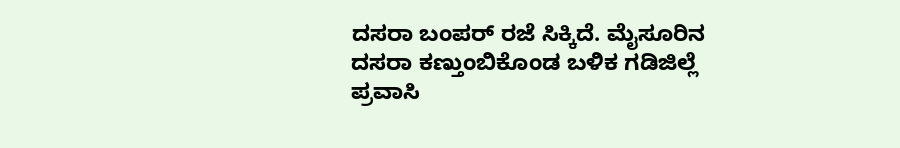ದಸರಾ ಬಂಪರ್ ರಜೆ ಸಿಕ್ಕಿದೆ. ಮೈಸೂರಿನ ದಸರಾ ಕಣ್ತುಂಬಿಕೊಂಡ ಬಳಿಕ ಗಡಿಜಿಲ್ಲೆ ಪ್ರವಾಸಿ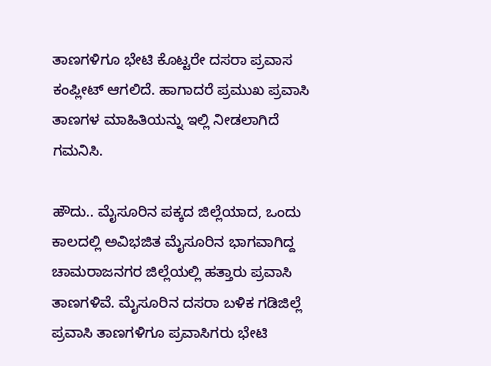ತಾಣಗಳಿಗೂ ಭೇಟಿ ಕೊಟ್ಟರೇ ದಸರಾ ಪ್ರವಾಸ ಕಂಪ್ಲೀಟ್ ಆಗಲಿದೆ. ಹಾಗಾದರೆ ಪ್ರಮುಖ ಪ್ರವಾಸಿ ತಾಣಗಳ ಮಾಹಿತಿಯನ್ನು ಇಲ್ಲಿ ನೀಡಲಾಗಿದೆ ಗಮನಿಸಿ.

ಹೌದು.. ಮೈಸೂರಿನ ಪಕ್ಕದ ಜಿಲ್ಲೆಯಾದ, ಒಂದು ಕಾಲದಲ್ಲಿ ಅವಿಭಜಿತ ಮೈಸೂರಿನ ಭಾಗವಾಗಿದ್ದ ಚಾಮರಾಜನಗರ ಜಿಲ್ಲೆಯಲ್ಲಿ ಹತ್ತಾರು ಪ್ರವಾಸಿ ತಾಣಗಳಿವೆ. ಮೈಸೂರಿನ ದಸರಾ ಬಳಿಕ ಗಡಿಜಿಲ್ಲೆ ಪ್ರವಾಸಿ ತಾಣಗಳಿಗೂ ಪ್ರವಾಸಿಗರು ಭೇಟಿ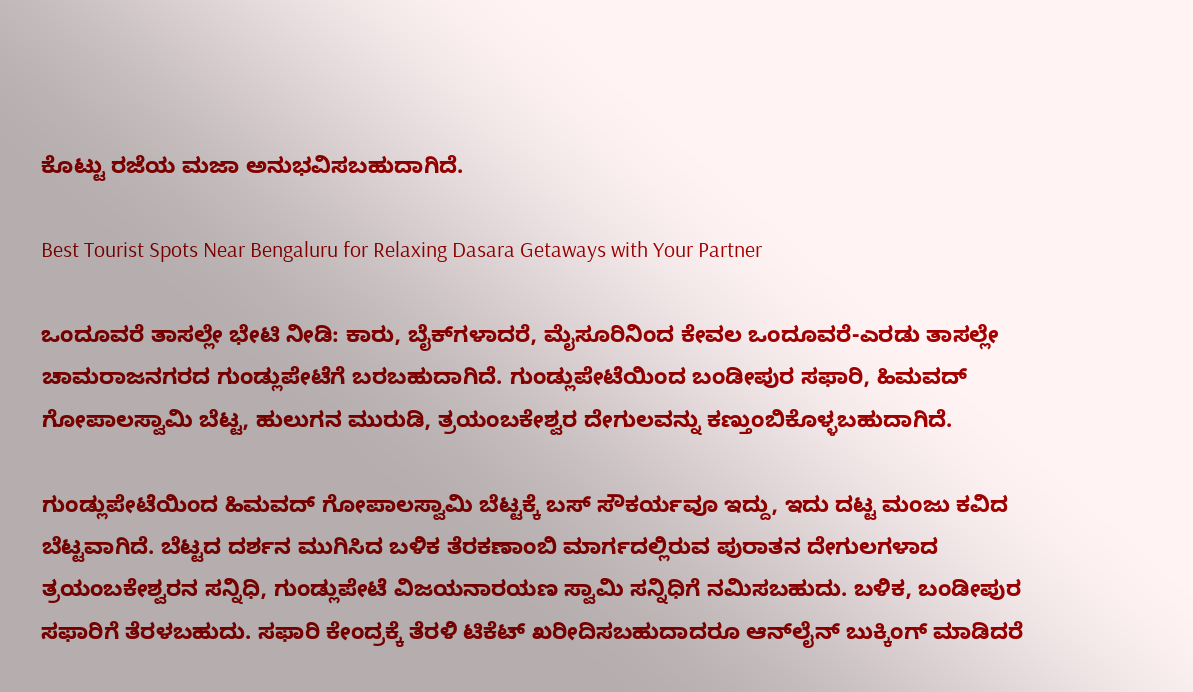ಕೊಟ್ಟು ರಜೆಯ ಮಜಾ ಅನುಭವಿಸಬಹುದಾಗಿದೆ.

Best Tourist Spots Near Bengaluru for Relaxing Dasara Getaways with Your Partner

ಒಂದೂವರೆ ತಾಸಲ್ಲೇ ಭೇಟಿ ನೀಡಿ: ಕಾರು, ಬೈಕ್‌ಗಳಾದರೆ, ಮೈಸೂರಿನಿಂದ ಕೇವಲ ಒಂದೂವರೆ-ಎರಡು ತಾಸಲ್ಲೇ ಚಾಮರಾಜನಗರದ ಗುಂಡ್ಲುಪೇಟೆಗೆ ಬರಬಹುದಾಗಿದೆ. ಗುಂಡ್ಲುಪೇಟೆಯಿಂದ ಬಂಡೀಪುರ ಸಫಾರಿ, ಹಿಮವದ್ ಗೋಪಾಲಸ್ವಾಮಿ ಬೆಟ್ಟ, ಹುಲುಗನ ಮುರುಡಿ, ತ್ರಯಂಬಕೇಶ್ವರ ದೇಗುಲವನ್ನು ಕಣ್ತುಂಬಿಕೊಳ್ಳಬಹುದಾಗಿದೆ.

ಗುಂಡ್ಲುಪೇಟೆಯಿಂದ ಹಿಮವದ್ ಗೋಪಾಲಸ್ವಾಮಿ ಬೆಟ್ಟಕ್ಕೆ ಬಸ್ ಸೌಕರ್ಯವೂ ಇದ್ದು, ಇದು ದಟ್ಟ ಮಂಜು ಕವಿದ ಬೆಟ್ಟವಾಗಿದೆ. ಬೆಟ್ಟದ ದರ್ಶನ ಮುಗಿಸಿದ ಬಳಿಕ ತೆರಕಣಾಂಬಿ ಮಾರ್ಗದಲ್ಲಿರುವ ಪುರಾತನ ದೇಗುಲಗಳಾದ ತ್ರಯಂಬಕೇಶ್ವರನ ಸನ್ನಿಧಿ, ಗುಂಡ್ಲುಪೇಟೆ ವಿಜಯನಾರಯಣ ಸ್ವಾಮಿ ಸನ್ನಿಧಿಗೆ ನಮಿಸಬಹುದು. ಬಳಿಕ, ಬಂಡೀಪುರ ಸಫಾರಿಗೆ ತೆರಳಬಹುದು. ಸಫಾರಿ ಕೇಂದ್ರಕ್ಕೆ ತೆರಳಿ ಟಿಕೆಟ್ ಖರೀದಿಸಬಹುದಾದರೂ ಆನ್‌ಲೈನ್ ಬುಕ್ಕಿಂಗ್ ಮಾಡಿದರೆ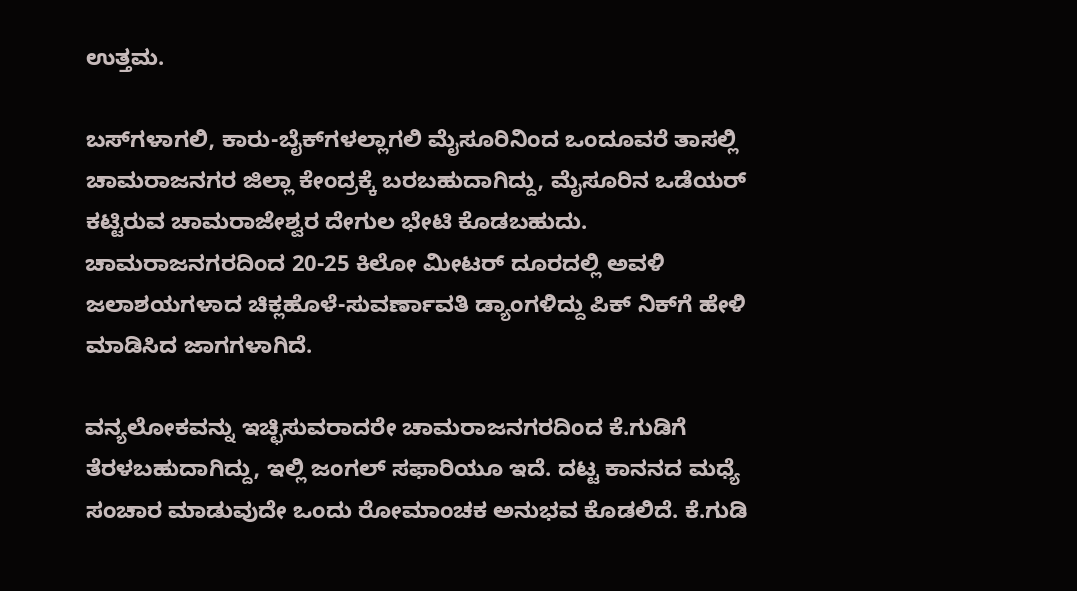ಉತ್ತಮ.

ಬಸ್‌ಗಳಾಗಲಿ, ಕಾರು-ಬೈಕ್‌ಗಳಲ್ಲಾಗಲಿ ಮೈಸೂರಿನಿಂದ ಒಂದೂವರೆ ತಾಸಲ್ಲಿ ಚಾಮರಾಜನಗರ ಜಿಲ್ಲಾ ಕೇಂದ್ರಕ್ಕೆ ಬರಬಹುದಾಗಿದ್ದು, ಮೈಸೂರಿನ ಒಡೆಯರ್ ಕಟ್ಟಿರುವ ಚಾಮರಾಜೇಶ್ವರ ದೇಗುಲ ಭೇಟಿ ಕೊಡಬಹುದು. ಚಾಮರಾಜನಗರದಿಂದ 20-25 ಕಿಲೋ ಮೀಟರ್‌ ದೂರದಲ್ಲಿ ಅವಳಿ ಜಲಾಶಯಗಳಾದ ಚಿಕ್ಲಹೊಳೆ-ಸುವರ್ಣಾವತಿ ಡ್ಯಾಂಗಳಿದ್ದು ಪಿಕ್ ನಿಕ್‌ಗೆ ಹೇಳಿ ಮಾಡಿಸಿದ ಜಾಗಗಳಾಗಿದೆ.

ವನ್ಯಲೋಕವನ್ನು ಇಚ್ಛಿಸುವರಾದರೇ ಚಾಮರಾಜನಗರದಿಂದ ಕೆ.ಗುಡಿಗೆ ತೆರಳಬಹುದಾಗಿದ್ದು, ಇಲ್ಲಿ ಜಂಗಲ್ ಸಫಾರಿಯೂ ಇದೆ. ದಟ್ಟ ಕಾನನದ ಮಧ್ಯೆ ಸಂಚಾರ ಮಾಡುವುದೇ ಒಂದು ರೋಮಾಂಚಕ ಅನುಭವ ಕೊಡಲಿದೆ. ಕೆ.ಗುಡಿ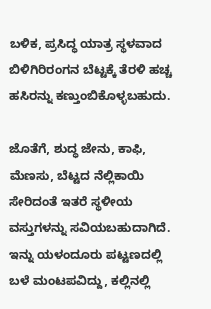ಬಳಿಕ, ಪ್ರಸಿದ್ಧ ಯಾತ್ರ ಸ್ಥಳವಾದ ಬಿಳಿಗಿರಿರಂಗನ ಬೆಟ್ಟಕ್ಕೆ ತೆರಳಿ ಹಚ್ಚ ಹಸಿರನ್ನು ಕಣ್ತುಂಬಿಕೊಳ್ಳಬಹುದು.

ಜೊತೆಗೆ, ಶುದ್ಧ ಜೇನು, ಕಾಫಿ, ಮೆಣಸು, ಬೆಟ್ಟದ ನೆಲ್ಲಿಕಾಯಿ ಸೇರಿದಂತೆ ಇತರೆ ಸ್ಥಳೀಯ ವಸ್ತುಗಳನ್ನು ಸವಿಯಬಹುದಾಗಿದೆ. ಇನ್ನು ಯಳಂದೂರು ಪಟ್ಟಣದಲ್ಲಿ ಬಳೆ ಮಂಟಪವಿದ್ದು, ಕಲ್ಲಿನಲ್ಲಿ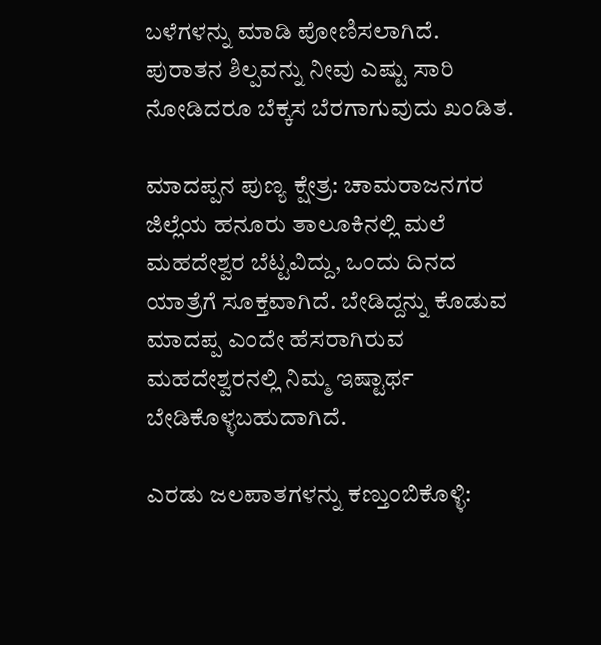ಬಳೆಗಳನ್ನು ಮಾಡಿ ಪೋಣಿಸಲಾಗಿದೆ. ಪುರಾತನ ಶಿಲ್ಪವನ್ನು ನೀವು ಎಷ್ಟು ಸಾರಿ ನೋಡಿದರೂ ಬೆಕ್ಕಸ ಬೆರಗಾಗುವುದು ಖಂಡಿತ.

ಮಾದಪ್ಪನ ಪುಣ್ಯ ಕ್ಷೇತ್ರ: ಚಾಮರಾಜನಗರ ಜಿಲ್ಲೆಯ ಹನೂರು ತಾಲೂಕಿನಲ್ಲಿ ಮಲೆ ಮಹದೇಶ್ವರ ಬೆಟ್ಟವಿದ್ದು, ಒಂದು ದಿನದ ಯಾತ್ರೆಗೆ ಸೂಕ್ತವಾಗಿದೆ. ಬೇಡಿದ್ದನ್ನು ಕೊಡುವ ಮಾದಪ್ಪ ಎಂದೇ ಹೆಸರಾಗಿರುವ ಮಹದೇಶ್ವರನಲ್ಲಿ ನಿಮ್ಮ ಇಷ್ಟಾರ್ಥ ಬೇಡಿಕೊಳ್ಳಬಹುದಾಗಿದೆ.

ಎರಡು ಜಲಪಾತಗಳನ್ನು ಕಣ್ತುಂಬಿಕೊಳ್ಳಿ: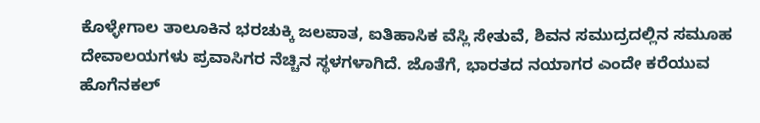ಕೊಳ್ಳೇಗಾಲ ತಾಲೂಕಿನ ಭರಚುಕ್ಕಿ ಜಲಪಾತ, ಐತಿಹಾಸಿಕ ವೆಸ್ಲಿ ಸೇತುವೆ, ಶಿವನ ಸಮುದ್ರದಲ್ಲಿನ ಸಮೂಹ ದೇವಾಲಯಗಳು ಪ್ರವಾಸಿಗರ ನೆಚ್ಚಿನ ಸ್ಥಳಗಳಾಗಿದೆ. ಜೊತೆಗೆ, ಭಾರತದ ನಯಾಗರ ಎಂದೇ ಕರೆಯುವ ಹೊಗೆನಕಲ್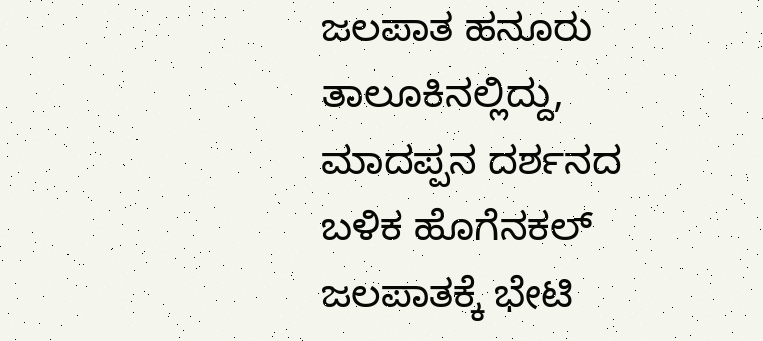ಜಲಪಾತ ಹನೂರು ತಾಲೂಕಿನಲ್ಲಿದ್ದು, ಮಾದಪ್ಪನ ದರ್ಶನದ ಬಳಿಕ ಹೊಗೆನಕಲ್ ಜಲಪಾತಕ್ಕೆ ಭೇಟಿ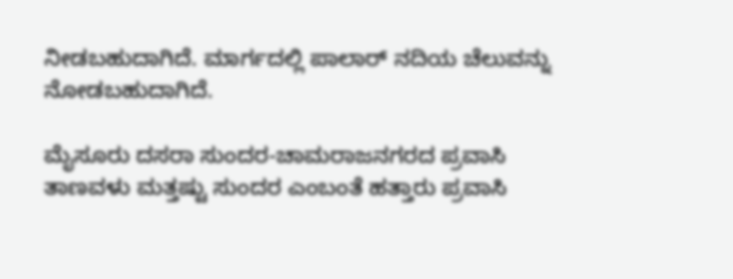ನೀಡಬಹುದಾಗಿದೆ. ಮಾರ್ಗದಲ್ಲಿ ಪಾಲಾರ್ ನದಿಯ ಚೆಲುವನ್ನು ನೋಡಬಹುದಾಗಿದೆ.

ಮೈಸೂರು ದಸರಾ ಸುಂದರ-ಚಾಮರಾಜನಗರದ ಪ್ರವಾಸಿ ತಾಣವಳು ಮತ್ತಷ್ಟು ಸುಂದರ ಎಂಬಂತೆ ಹತ್ತಾರು ಪ್ರವಾಸಿ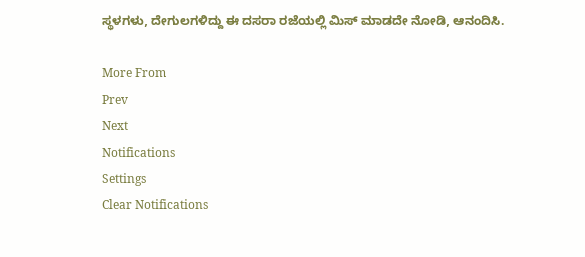ಸ್ಥಳಗಳು, ದೇಗುಲಗಳಿದ್ದು ಈ ದಸರಾ ರಜೆಯಲ್ಲಿ ಮಿಸ್ ಮಾಡದೇ ನೋಡಿ, ಆನಂದಿಸಿ.

More From
Prev
Next
Notifications
Settings
Clear Notifications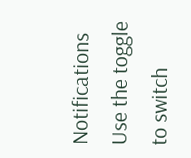Notifications
Use the toggle to switch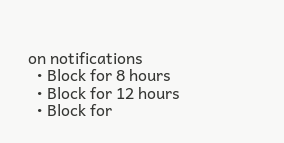on notifications
  • Block for 8 hours
  • Block for 12 hours
  • Block for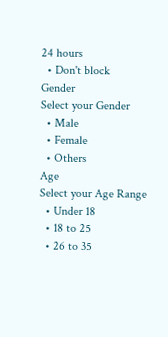24 hours
  • Don't block
Gender
Select your Gender
  • Male
  • Female
  • Others
Age
Select your Age Range
  • Under 18
  • 18 to 25
  • 26 to 35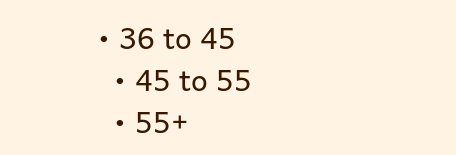• 36 to 45
  • 45 to 55
  • 55+